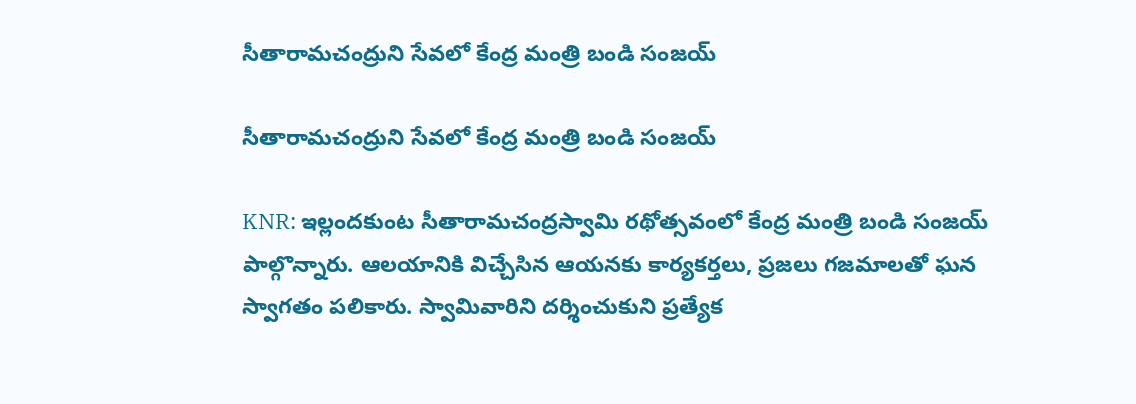సీతారామచంద్రుని సేవలో కేంద్ర మంత్రి బండి సంజయ్

సీతారామచంద్రుని సేవలో కేంద్ర మంత్రి బండి సంజయ్

KNR: ఇల్లందకుంట సీతారామచంద్రస్వామి రథోత్సవంలో కేంద్ర మంత్రి బండి సంజయ్ పాల్గొన్నారు. ఆలయానికి విచ్చేసిన ఆయనకు కార్యకర్తలు, ప్రజలు గజమాలతో ఘన స్వాగతం పలికారు. స్వామివారిని దర్శించుకుని ప్రత్యేక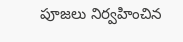పూజలు నిర్వహించిన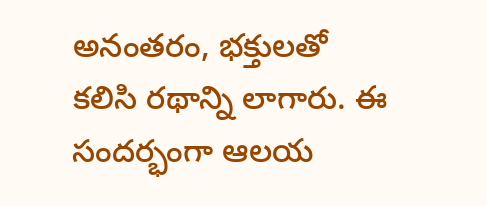అనంతరం, భక్తులతో కలిసి రథాన్ని లాగారు. ఈ సందర్భంగా ఆలయ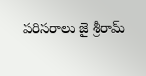పరిసరాలు జై శ్రీరామ్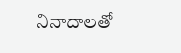నినాదాలతో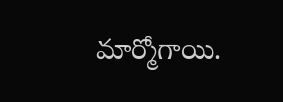మార్మోగాయి.